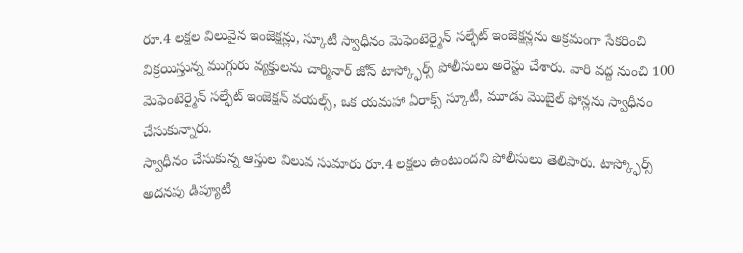రూ.4 లక్షల విలువైన ఇంజెక్షన్లు, స్కూటీ స్వాధీనం మెఫెంటెర్మైన్ సల్ఫేట్ ఇంజెక్షన్లను అక్రమంగా సేకరించి విక్రయిస్తున్న ముగ్గురు వ్యక్తులను చార్మినార్ జోన్ టాస్క్ఫోర్స్ పోలీసులు అరెస్టు చేశారు. వారి వద్ద నుంచి 100 మెఫెంటెర్మైన్ సల్ఫేట్ ఇంజెక్షన్ వయల్స్, ఒక యమహా ఏరాక్స్ స్కూటీ, మూడు మొబైల్ ఫోన్లను స్వాధీనం చేసుకున్నారు.
స్వాధీనం చేసుకున్న ఆస్తుల విలువ సుమారు రూ.4 లక్షలు ఉంటుందని పోలీసులు తెలిపారు. టాస్క్ఫోర్స్ అదనపు డిప్యూటీ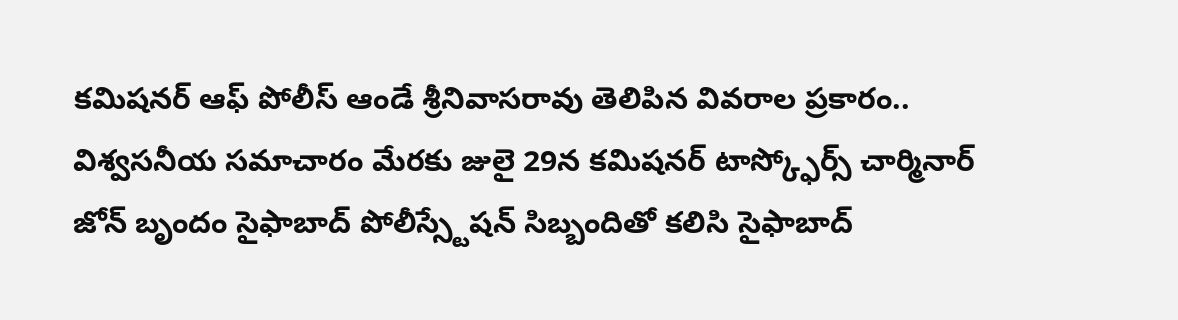కమిషనర్ ఆఫ్ పోలీస్ ఆండే శ్రీనివాసరావు తెలిపిన వివరాల ప్రకారం..
విశ్వసనీయ సమాచారం మేరకు జులై 29న కమిషనర్ టాస్క్ఫోర్స్ చార్మినార్ జోన్ బృందం సైఫాబాద్ పోలీస్స్టేషన్ సిబ్బందితో కలిసి సైఫాబాద్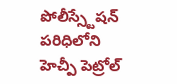పోలీస్స్టేషన్ పరిధిలోని హెచ్పీ పెట్రోల్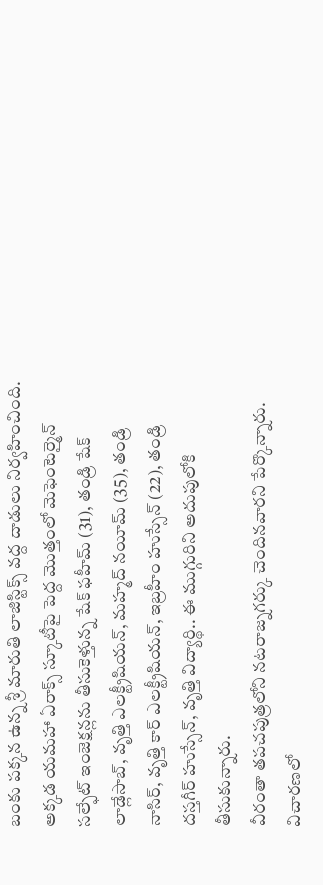బంకు పక్కన ఉన్న శ్రీ మారుతి లాజిస్టిక్స్ వద్ద దాడులు నిర్వహించింది.
అక్కడ యమహా ఏరాక్స్ స్కూటీపై పెద్ద మొత్తంలో మెఫెంటెర్మైన్ సల్ఫేట్ ఇంజెక్షన్లను తీసుకెళ్తున్న షేక్ ఫహీమ్ (31), తండ్రి షేక్ లాడ్లేసాబ్, వృత్తి ఎలక్ట్రీషియన్, మహ్మద్ నయీమ్ (35), తండ్రి నాసిర్, వృత్తి కార్ ఎలక్ట్రీషియన్, ఇబ్రహీం హుస్సేన్ (22), తండ్రి దస్తగీర్ హుస్సేన్, వృత్తి విద్యార్థి.. ఈ ముగ్గురిని అదుపులోకి తీసుకున్నారు.
వీరంతా తపచపుత్రలోని నటరాజ్నగర్కు చెందినవారని పేర్కొన్నారు. విచారణలో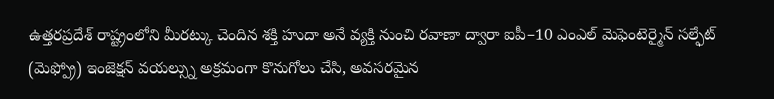ఉత్తరప్రదేశ్ రాష్ట్రంలోని మీరట్కు చెందిన శక్తి హుదా అనే వ్యక్తి నుంచి రవాణా ద్వారా ఐపీ–10 ఎంఎల్ మెఫెంటెర్మైన్ సల్ఫేట్ (మెఫ్ప్రో) ఇంజెక్షన్ వయల్స్ను అక్రమంగా కొనుగోలు చేసి, అవసరమైన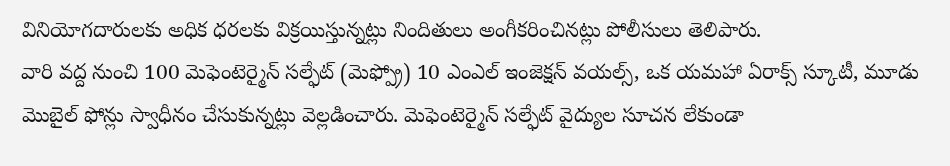వినియోగదారులకు అధిక ధరలకు విక్రయిస్తున్నట్లు నిందితులు అంగీకరించినట్లు పోలీసులు తెలిపారు.
వారి వద్ద నుంచి 100 మెఫెంటెర్మైన్ సల్ఫేట్ (మెఫ్ప్రో) 10 ఎంఎల్ ఇంజెక్షన్ వయల్స్, ఒక యమహా ఏరాక్స్ స్కూటీ, మూడు మొబైల్ ఫోన్లు స్వాధీనం చేసుకున్నట్లు వెల్లడించారు. మెఫెంటెర్మైన్ సల్ఫేట్ వైద్యుల సూచన లేకుండా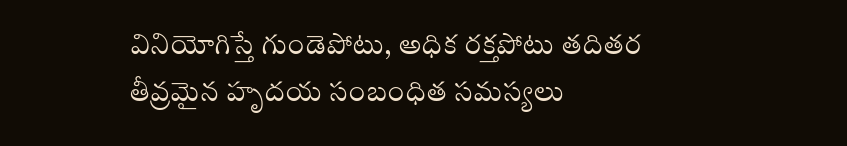వినియోగిస్తే గుండెపోటు, అధిక రక్తపోటు తదితర తీవ్రమైన హృదయ సంబంధిత సమస్యలు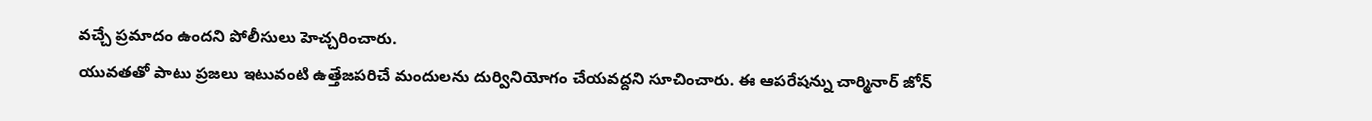వచ్చే ప్రమాదం ఉందని పోలీసులు హెచ్చరించారు.
యువతతో పాటు ప్రజలు ఇటువంటి ఉత్తేజపరిచే మందులను దుర్వినియోగం చేయవద్దని సూచించారు. ఈ ఆపరేషన్ను చార్మినార్ జోన్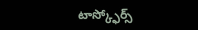టాస్క్ఫోర్స్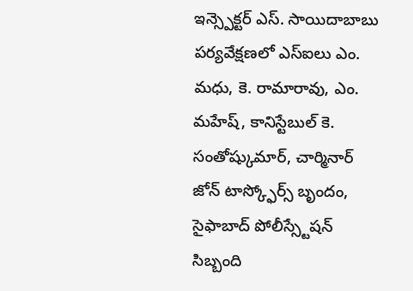ఇన్స్పెక్టర్ ఎస్. సాయిదాబాబు పర్యవేక్షణలో ఎస్ఐలు ఎం. మధు, కె. రామారావు, ఎం. మహేష్, కానిస్టేబుల్ కె. సంతోష్కుమార్, చార్మినార్ జోన్ టాస్క్ఫోర్స్ బృందం, సైఫాబాద్ పోలీస్స్టేషన్ సిబ్బంది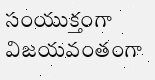సంయుక్తంగా విజయవంతంగా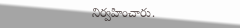నిర్వహించారు.